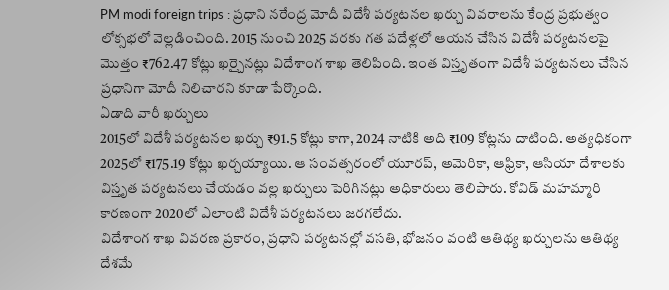PM modi foreign trips : ప్రధాని నరేంద్ర మోదీ విదేశీ పర్యటనల ఖర్చు వివరాలను కేంద్ర ప్రభుత్వం లోక్సభలో వెల్లడించింది. 2015 నుంచి 2025 వరకు గత పదేళ్లలో ఆయన చేసిన విదేశీ పర్యటనలపై మొత్తం ₹762.47 కోట్లు ఖర్చైనట్లు విదేశాంగ శాఖ తెలిపింది. ఇంత విస్తృతంగా విదేశీ పర్యటనలు చేసిన ప్రధానిగా మోదీ నిలిచారని కూడా పేర్కొంది.
ఏడాది వారీ ఖర్చులు
2015లో విదేశీ పర్యటనల ఖర్చు ₹91.5 కోట్లు కాగా, 2024 నాటికి అది ₹109 కోట్లను దాటింది. అత్యధికంగా 2025లో ₹175.19 కోట్లు ఖర్చయ్యాయి. ఆ సంవత్సరంలో యూరప్, అమెరికా, ఆఫ్రికా, ఆసియా దేశాలకు విస్తృత పర్యటనలు చేయడం వల్ల ఖర్చులు పెరిగినట్లు అధికారులు తెలిపారు. కోవిడ్ మహమ్మారి కారణంగా 2020లో ఎలాంటి విదేశీ పర్యటనలు జరగలేదు.
విదేశాంగ శాఖ వివరణ ప్రకారం, ప్రధాని పర్యటనల్లో వసతి, భోజనం వంటి ఆతిథ్య ఖర్చులను ఆతిథ్య దేశమే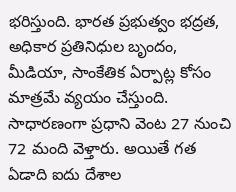భరిస్తుంది. భారత ప్రభుత్వం భద్రత, అధికార ప్రతినిధుల బృందం, మీడియా, సాంకేతిక ఏర్పాట్ల కోసం మాత్రమే వ్యయం చేస్తుంది. సాధారణంగా ప్రధాని వెంట 27 నుంచి 72 మంది వెళ్తారు. అయితే గత ఏడాది ఐదు దేశాల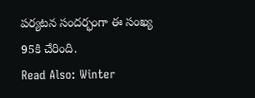పర్యటన సందర్భంగా ఈ సంఖ్య 95కి చేరింది.
Read Also: Winter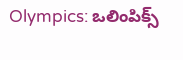Olympics: ఒలింపిక్స్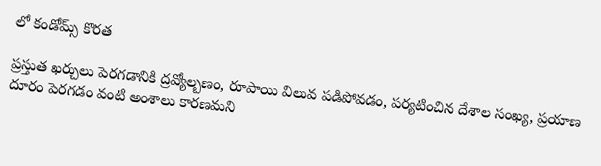లో కండోమ్స్ కొరత

ప్రస్తుత ఖర్చులు పెరగడానికి ద్రవ్యోల్బణం, రూపాయి విలువ పడిపోవడం, పర్యటించిన దేశాల సంఖ్య, ప్రయాణ దూరం పెరగడం వంటి అంశాలు కారణమని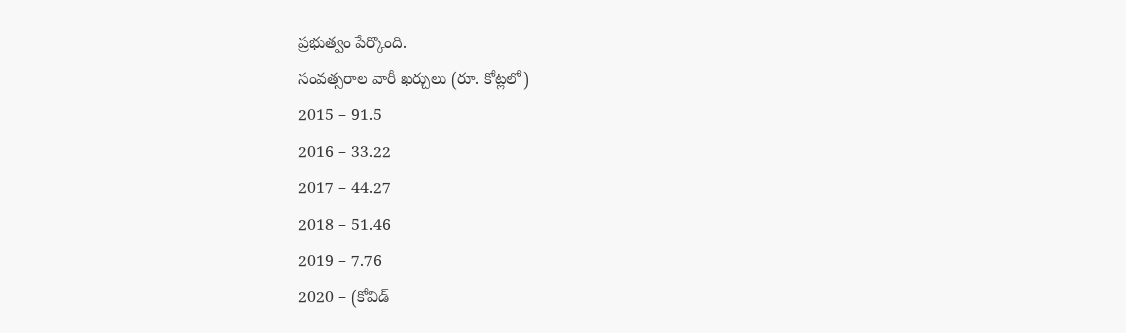ప్రభుత్వం పేర్కొంది.
సంవత్సరాల వారీ ఖర్చులు (రూ. కోట్లలో)
2015 – 91.5
2016 – 33.22
2017 – 44.27
2018 – 51.46
2019 – 7.76
2020 – (కోవిడ్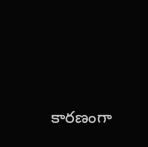కారణంగా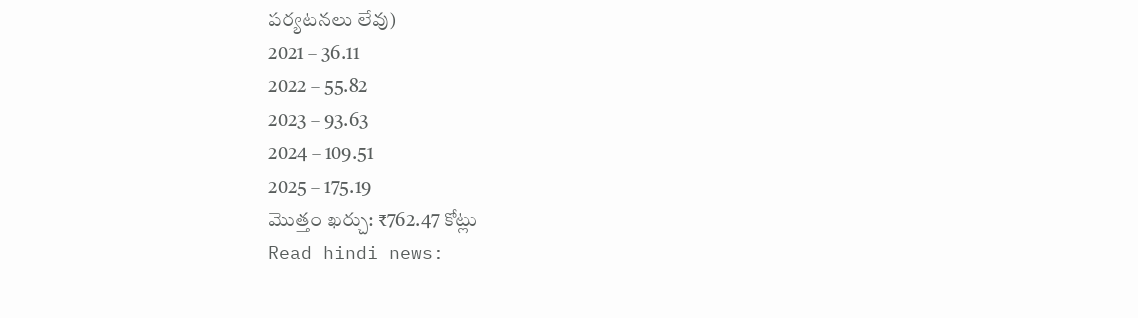పర్యటనలు లేవు)
2021 – 36.11
2022 – 55.82
2023 – 93.63
2024 – 109.51
2025 – 175.19
మొత్తం ఖర్చు: ₹762.47 కోట్లు
Read hindi news: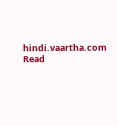hindi.vaartha.com
Read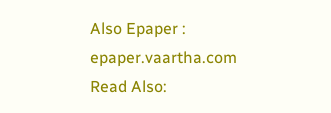Also Epaper : epaper.vaartha.com
Read Also: